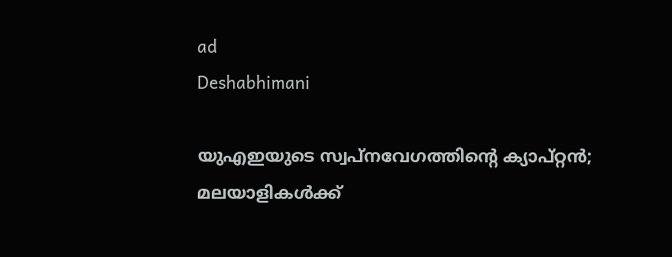ad
Deshabhimani

യുഎഇയുടെ സ്വപ്നവേഗത്തിന്റെ ക്യാപ്റ്റൻ; മലയാളികൾക്ക്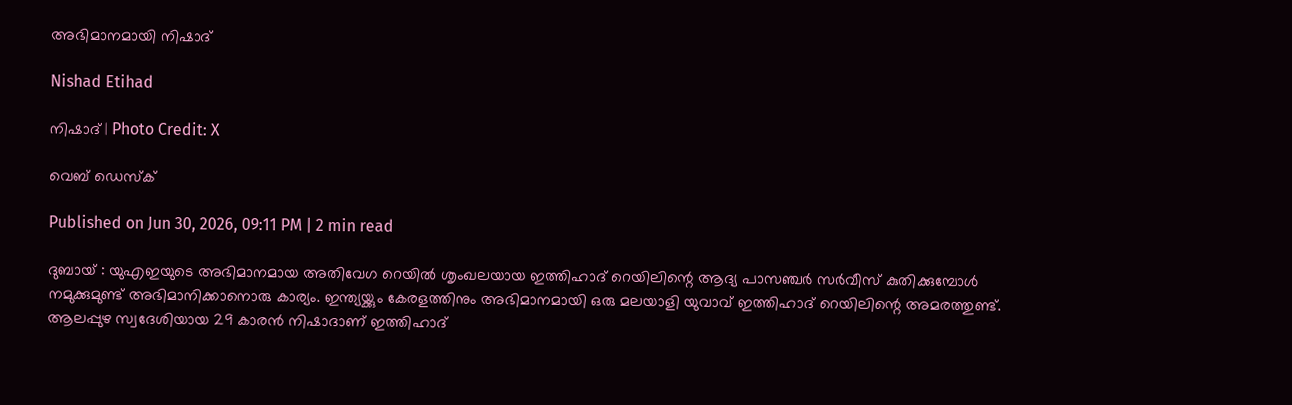അഭിമാനമായി നിഷാദ്

Nishad Etihad

നിഷാദ് | Photo Credit: X

വെബ് ഡെസ്ക്

Published on Jun 30, 2026, 09:11 PM | 2 min read

ദുബായ് : യുഎഇയുടെ അഭിമാനമായ അതിവേഗ റെയിൽ ശൃംഖലയായ ഇത്തിഹാദ് റെയിലിന്റെ ആദ്യ പാസഞ്ചർ സർവീസ് കുതിക്കുമ്പോൾ നമുക്കുമുണ്ട് അഭിമാനിക്കാനൊരു കാര്യം. ഇന്ത്യയ്ക്കും കേരളത്തിനും അഭിമാനമായി ഒരു മലയാളി യുവാവ് ഇത്തിഹാദ് റെയിലിന്റെ അമരത്തുണ്ട്. ആലപ്പുഴ സ്വദേശിയായ 29 കാരൻ നിഷാദാണ് ഇത്തിഹാദ്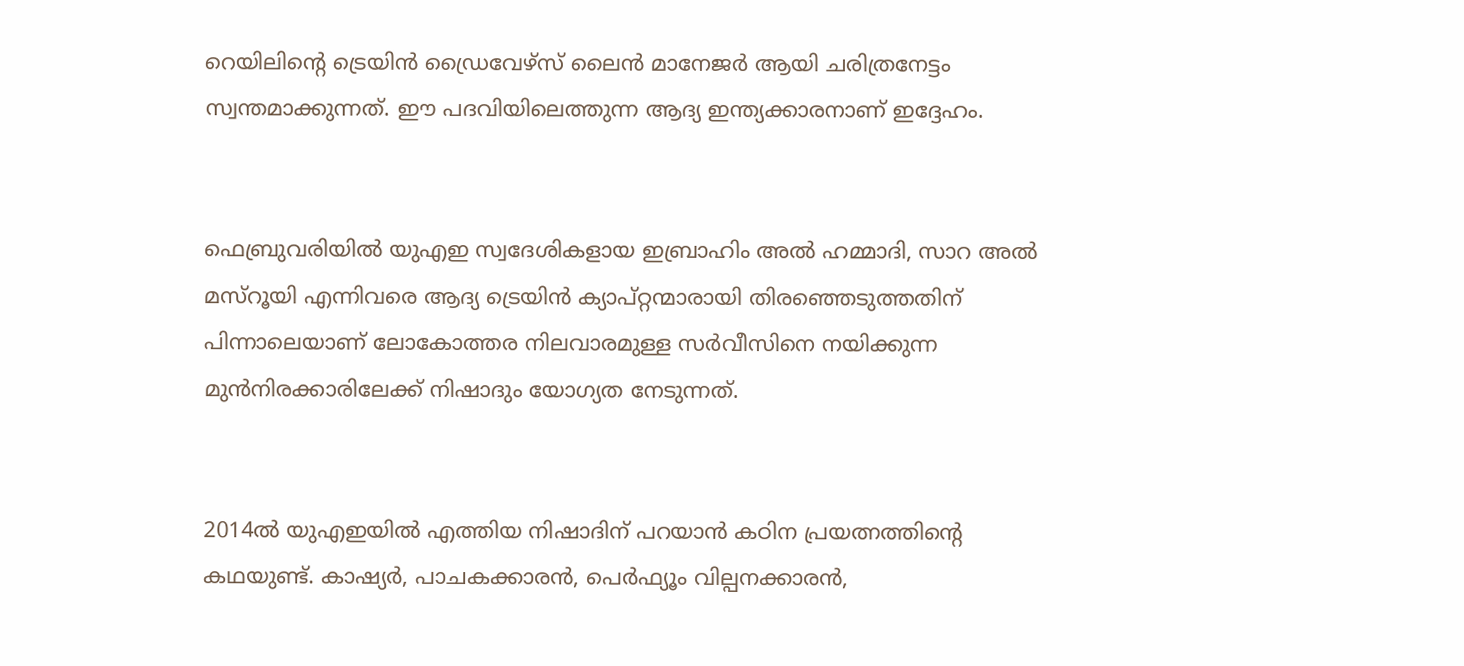റെയിലിന്റെ ട്രെയിൻ ഡ്രൈവേഴ്സ് ലൈൻ മാനേജർ ആയി ചരിത്രനേട്ടം സ്വന്തമാക്കുന്നത്. ഈ പദവിയിലെത്തുന്ന ആദ്യ ഇന്ത്യക്കാരനാണ് ഇദ്ദേഹം.


ഫെബ്രുവരിയിൽ യുഎഇ സ്വദേശികളായ ഇബ്രാഹിം അൽ ഹമ്മാദി, സാറ അൽ മസ്റൂയി എന്നിവരെ ആദ്യ ട്രെയിൻ ക്യാപ്റ്റന്മാരായി തിരഞ്ഞെടുത്തതിന് പിന്നാലെയാണ് ലോകോത്തര നിലവാരമുള്ള സർവീസിനെ നയിക്കുന്ന മുൻനിരക്കാരിലേക്ക് നിഷാദും യോഗ്യത നേടുന്നത്.


2014ൽ യുഎഇയിൽ എത്തിയ നിഷാദിന് പറയാൻ കഠിന പ്രയത്നത്തിന്റെ കഥയുണ്ട്. കാഷ്യർ, പാചകക്കാരൻ, പെർഫ്യൂം വില്പനക്കാരൻ,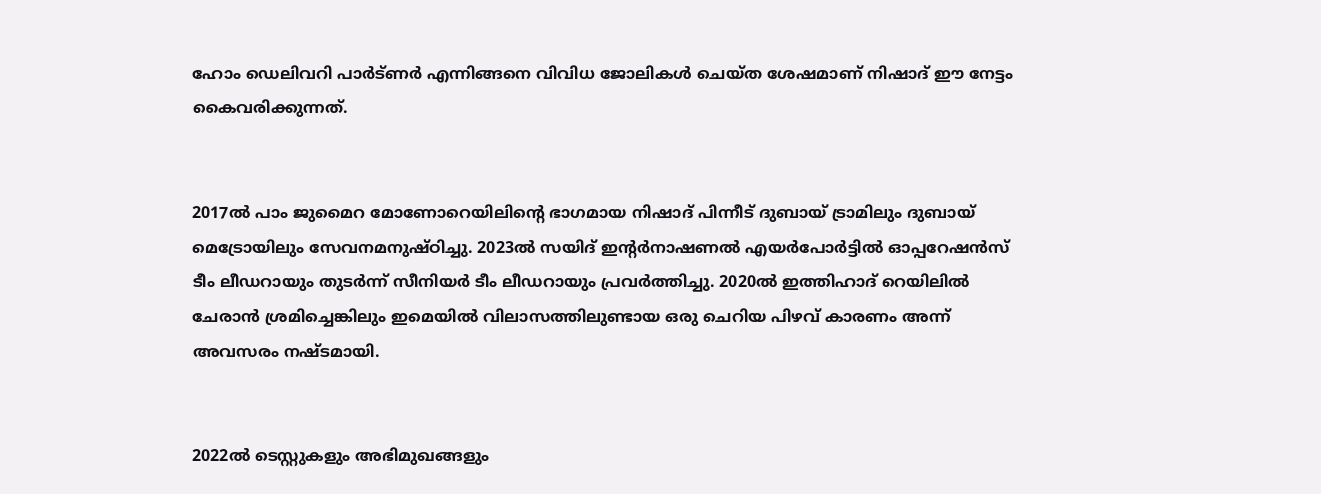ഹോം ഡെലിവറി പാർട്ണർ എന്നിങ്ങനെ വിവിധ ജോലികൾ ചെയ്ത ശേഷമാണ് നിഷാദ് ഈ നേട്ടം കൈവരിക്കുന്നത്.


2017ൽ പാം ജുമൈറ മോണോറെയിലിന്റെ ഭാഗമായ നിഷാദ് പിന്നീട് ദുബായ് ട്രാമിലും ദുബായ് മെട്രോയിലും സേവനമനുഷ്ഠിച്ചു. 2023ൽ സയിദ് ഇന്റർനാഷണൽ എയർപോർട്ടിൽ ഓപ്പറേഷൻസ് ടീം ലീഡറായും തുടർന്ന് സീനിയർ ടീം ലീഡറായും പ്രവർത്തിച്ചു. 2020ൽ ഇത്തിഹാദ് റെയിലിൽ ചേരാൻ ശ്രമിച്ചെങ്കിലും ഇമെയിൽ വിലാസത്തിലുണ്ടായ ഒരു ചെറിയ പിഴവ് കാരണം അന്ന് അവസരം നഷ്ടമായി.


2022ൽ ടെസ്റ്റുകളും അഭിമുഖങ്ങളും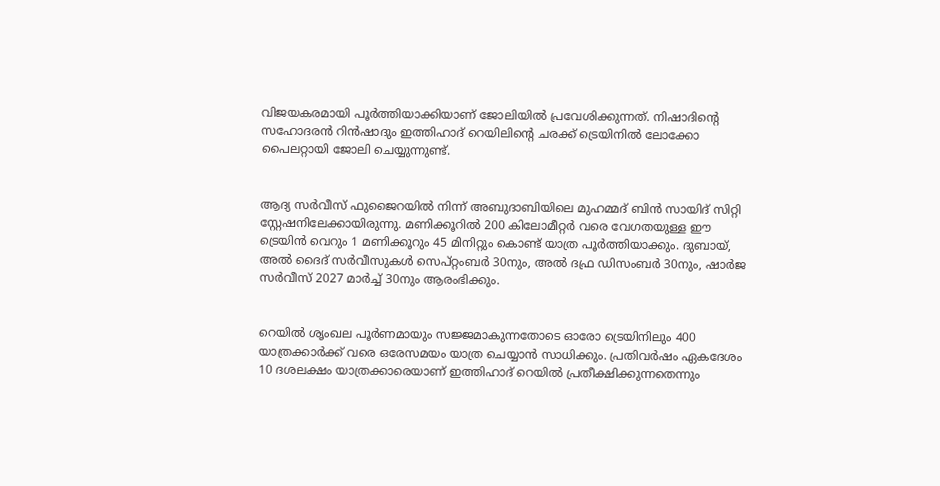വിജയകരമായി പൂർത്തിയാക്കിയാണ് ജോലിയിൽ പ്രവേശിക്കുന്നത്. നിഷാദിന്റെ സഹോദരൻ റിൻഷാദും ഇത്തിഹാദ് റെയിലിന്റെ ചരക്ക് ട്രെയിനിൽ ലോക്കോ പൈലറ്റായി ജോലി ചെയ്യുന്നുണ്ട്.


ആദ്യ സർവീസ് ഫുജൈറയിൽ നിന്ന് അബുദാബിയിലെ മുഹമ്മദ് ബിൻ സായിദ് സിറ്റി സ്റ്റേഷനിലേക്കായിരുന്നു. മണിക്കൂറിൽ 200 കിലോമീറ്റർ വരെ വേഗതയുള്ള ഈ ട്രെയിൻ വെറും 1 മണിക്കൂറും 45 മിനിറ്റും കൊണ്ട് യാത്ര പൂർത്തിയാക്കും. ദുബായ്, അൽ ദൈദ് സർവീസുകൾ സെപ്റ്റംബർ 30നും, അൽ ദഫ്ര ഡിസംബർ 30നും, ഷാർജ സർവീസ് 2027 മാർച്ച് 30നും ആരംഭിക്കും.


റെയിൽ ശൃംഖല പൂർണമായും സജ്ജമാകുന്നതോടെ ഓരോ ട്രെയിനിലും 400 യാത്രക്കാർക്ക് വരെ ഒരേസമയം യാത്ര ചെയ്യാൻ സാധിക്കും. പ്രതിവർഷം ഏകദേശം 10 ദശലക്ഷം യാത്രക്കാരെയാണ് ഇത്തിഹാദ് റെയിൽ പ്രതീക്ഷിക്കുന്നതെന്നും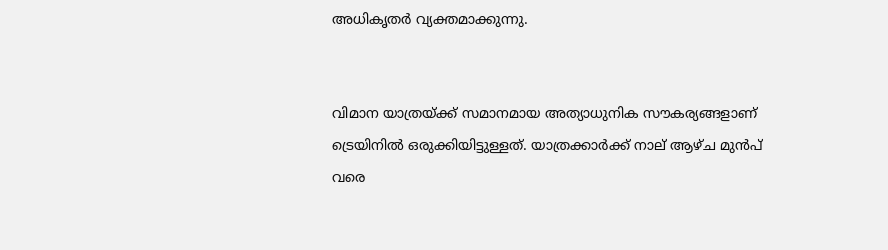അധികൃതർ വ്യക്തമാക്കുന്നു.


വിമാന യാത്രയ്ക്ക് സമാനമായ അത്യാധുനിക സൗകര്യങ്ങളാണ് ട്രെയിനിൽ ഒരുക്കിയിട്ടുള്ളത്. യാത്രക്കാർക്ക് നാല് ആഴ്ച മുൻപ് വരെ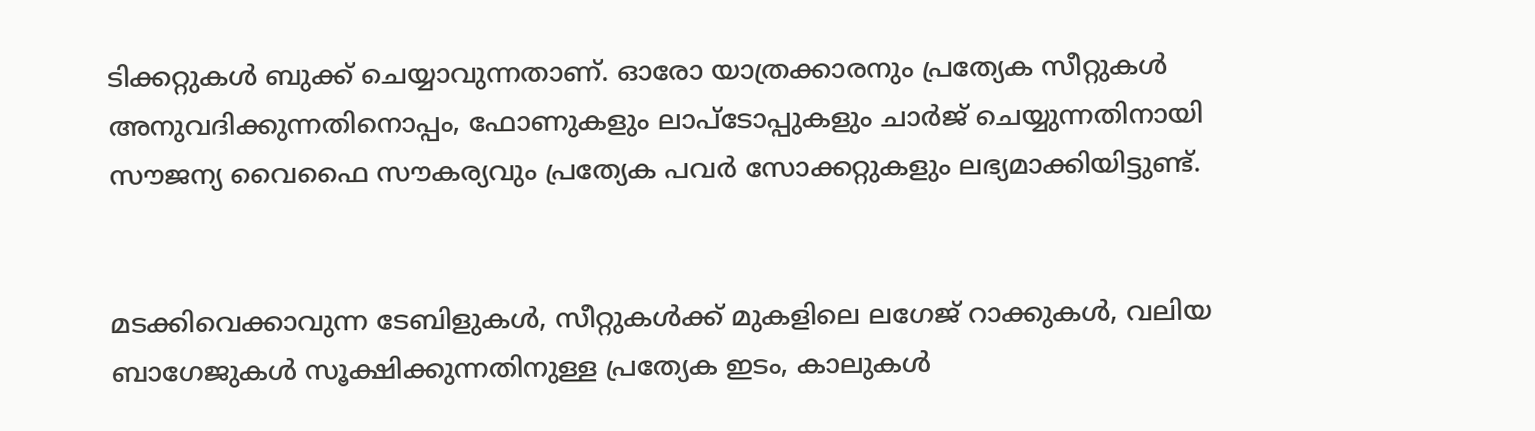ടിക്കറ്റുകൾ ബുക്ക് ചെയ്യാവുന്നതാണ്. ഓരോ യാത്രക്കാരനും പ്രത്യേക സീറ്റുകൾ അനുവദിക്കുന്നതിനൊപ്പം, ഫോണുകളും ലാപ്‌ടോപ്പുകളും ചാർജ് ചെയ്യുന്നതിനായി സൗജന്യ വൈഫൈ സൗകര്യവും പ്രത്യേക പവർ സോക്കറ്റുകളും ലഭ്യമാക്കിയിട്ടുണ്ട്.


മടക്കിവെക്കാവുന്ന ടേബിളുകൾ, സീറ്റുകൾക്ക് മുകളിലെ ലഗേജ് റാക്കുകൾ, വലിയ ബാഗേജുകൾ സൂക്ഷിക്കുന്നതിനുള്ള പ്രത്യേക ഇടം, കാലുകൾ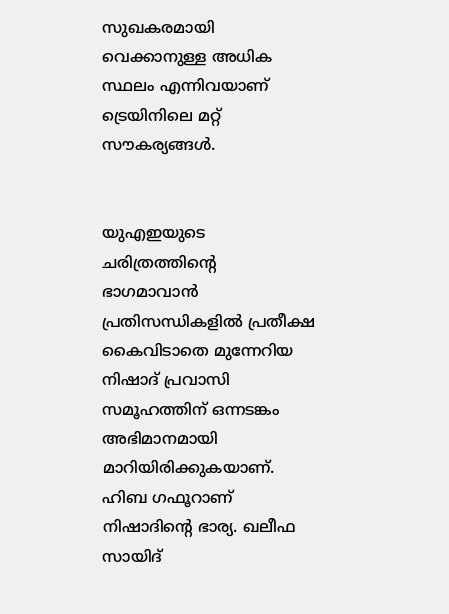സുഖകരമായി വെക്കാനുള്ള അധിക സ്ഥലം എന്നിവയാണ് ട്രെയിനിലെ മറ്റ് സൗകര്യങ്ങൾ.


യുഎഇയുടെ ചരിത്രത്തിന്‍റെ ഭാഗമാവാൻ പ്രതിസന്ധികളിൽ പ്രതീക്ഷ കൈവിടാതെ മുന്നേറിയ നിഷാദ് പ്രവാസി സമൂഹത്തിന് ഒന്നടങ്കം അഭിമാനമായി മാറിയിരിക്കുകയാണ്. ഹിബ ഗഫൂറാണ് നിഷാദിന്റെ ഭാര്യ. ഖലീഫ സായിദ്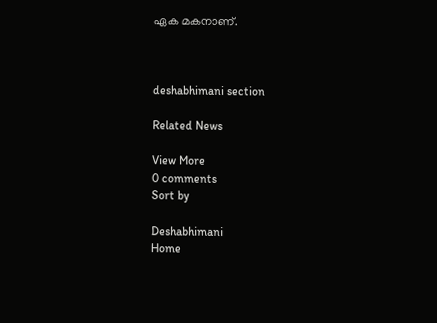ഏക മകനാണ്.



deshabhimani section

Related News

View More
0 comments
Sort by

Deshabhimani
Home